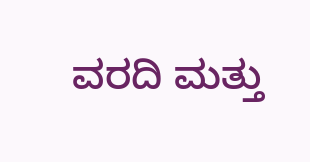ವರದಿ ಮತ್ತು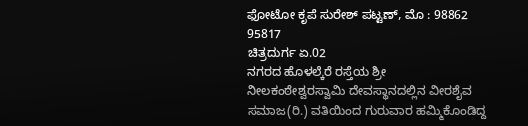ಫೋಟೋ ಕೃಪೆ ಸುರೇಶ್ ಪಟ್ಟಣ್, ಮೊ : 98862 95817
ಚಿತ್ರದುರ್ಗ ಏ.02
ನಗರದ ಹೊಳಲ್ಕೆರೆ ರಸ್ತೆಯ ಶ್ರೀ ನೀಲಕಂಠೇಶ್ವರಸ್ವಾಮಿ ದೇವಸ್ಥಾನದಲ್ಲಿನ ವೀರಶೈವ ಸಮಾಜ(ರಿ.) ವತಿಯಿಂದ ಗುರುವಾರ ಹಮ್ಮಿಕೊಂಡಿದ್ದ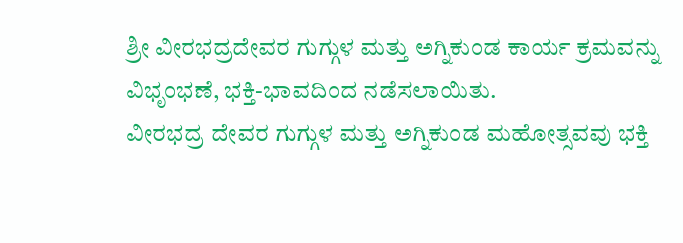ಶ್ರೀ ವೀರಭದ್ರದೇವರ ಗುಗ್ಗುಳ ಮತ್ತು ಅಗ್ನಿಕುಂಡ ಕಾರ್ಯ ಕ್ರಮವನ್ನು ವಿಭೃಂಭಣೆ, ಭಕ್ತಿ-ಭಾವದಿಂದ ನಡೆಸಲಾಯಿತು.
ವೀರಭದ್ರ ದೇವರ ಗುಗ್ಗುಳ ಮತ್ತು ಅಗ್ನಿಕುಂಡ ಮಹೋತ್ಸವವು ಭಕ್ತಿ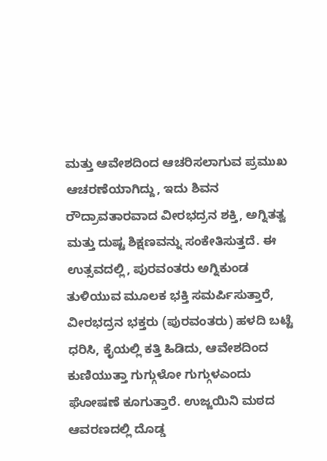ಮತ್ತು ಆವೇಶದಿಂದ ಆಚರಿಸಲಾಗುವ ಪ್ರಮುಖ ಆಚರಣೆಯಾಗಿದ್ದು, ಇದು ಶಿವನ ರೌದ್ರಾವತಾರವಾದ ವೀರಭದ್ರನ ಶಕ್ತಿ, ಅಗ್ನಿತತ್ವ ಮತ್ತು ದುಷ್ಟ ಶಿಕ್ಷಣವನ್ನು ಸಂಕೇತಿಸುತ್ತದೆ. ಈ ಉತ್ಸವದಲ್ಲಿ, ಪುರವಂತರು ಅಗ್ನಿಕುಂಡ ತುಳಿಯುವ ಮೂಲಕ ಭಕ್ತಿ ಸಮರ್ಪಿಸುತ್ತಾರೆ, ವೀರಭದ್ರನ ಭಕ್ತರು (ಪುರವಂತರು) ಹಳದಿ ಬಟ್ಟೆ ಧರಿಸಿ, ಕೈಯಲ್ಲಿ ಕತ್ತಿ ಹಿಡಿದು, ಆವೇಶದಿಂದ ಕುಣಿಯುತ್ತಾ ಗುಗ್ಗುಳೋ ಗುಗ್ಗುಳಎಂದು ಘೋಷಣೆ ಕೂಗುತ್ತಾರೆ. ಉಜ್ಜಯಿನಿ ಮಠದ ಆವರಣದಲ್ಲಿ ದೊಡ್ಡ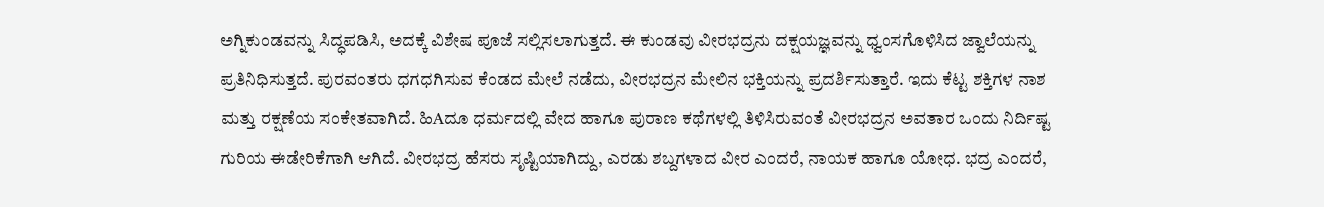ಅಗ್ನಿಕುಂಡವನ್ನು ಸಿದ್ಧಪಡಿಸಿ, ಅದಕ್ಕೆ ವಿಶೇಷ ಪೂಜೆ ಸಲ್ಲಿಸಲಾಗುತ್ತದೆ. ಈ ಕುಂಡವು ವೀರಭದ್ರನು ದಕ್ಷಯಜ್ಞವನ್ನು ಧ್ವಂಸಗೊಳಿಸಿದ ಜ್ವಾಲೆಯನ್ನು ಪ್ರತಿನಿಧಿಸುತ್ತದೆ. ಪುರವಂತರು ಧಗಧಗಿಸುವ ಕೆಂಡದ ಮೇಲೆ ನಡೆದು, ವೀರಭದ್ರನ ಮೇಲಿನ ಭಕ್ತಿಯನ್ನು ಪ್ರದರ್ಶಿಸುತ್ತಾರೆ. ಇದು ಕೆಟ್ಟ ಶಕ್ತಿಗಳ ನಾಶ ಮತ್ತು ರಕ್ಷಣೆಯ ಸಂಕೇತವಾಗಿದೆ. ಹಿAದೂ ಧರ್ಮದಲ್ಲಿ ವೇದ ಹಾಗೂ ಪುರಾಣ ಕಥೆಗಳಲ್ಲಿ ತಿಳಿಸಿರುವಂತೆ ವೀರಭದ್ರನ ಅವತಾರ ಒಂದು ನಿರ್ದಿಷ್ಟ ಗುರಿಯ ಈಡೇರಿಕೆಗಾಗಿ ಆಗಿದೆ. ವೀರಭದ್ರ ಹೆಸರು ಸೃಷ್ಟಿಯಾಗಿದ್ದು, ಎರಡು ಶಬ್ದಗಳಾದ ವೀರ ಎಂದರೆ, ನಾಯಕ ಹಾಗೂ ಯೋಧ. ಭದ್ರ ಎಂದರೆ,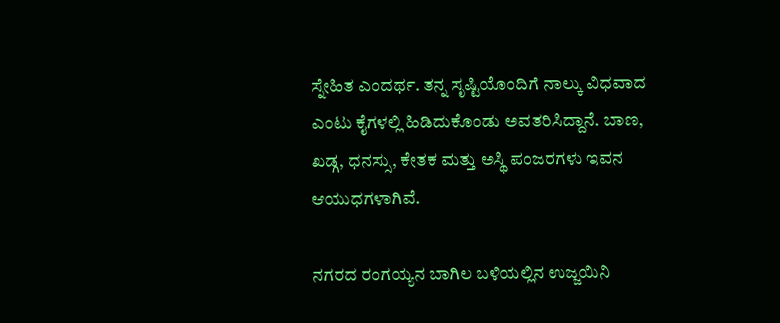ಸ್ನೇಹಿತ ಎಂದರ್ಥ. ತನ್ನ ಸೃಷ್ಟಿಯೊಂದಿಗೆ ನಾಲ್ಕು ವಿಧವಾದ ಎಂಟು ಕೈಗಳಲ್ಲಿ ಹಿಡಿದುಕೊಂಡು ಅವತರಿಸಿದ್ದಾನೆ. ಬಾಣ, ಖಡ್ಗ, ಧನಸ್ಸು, ಕೇತಕ ಮತ್ತು ಅಸ್ಥಿ ಪಂಜರಗಳು ಇವನ ಆಯುಧಗಳಾಗಿವೆ.

ನಗರದ ರಂಗಯ್ಯನ ಬಾಗಿಲ ಬಳಿಯಲ್ಲಿನ ಉಜ್ಜಯಿನಿ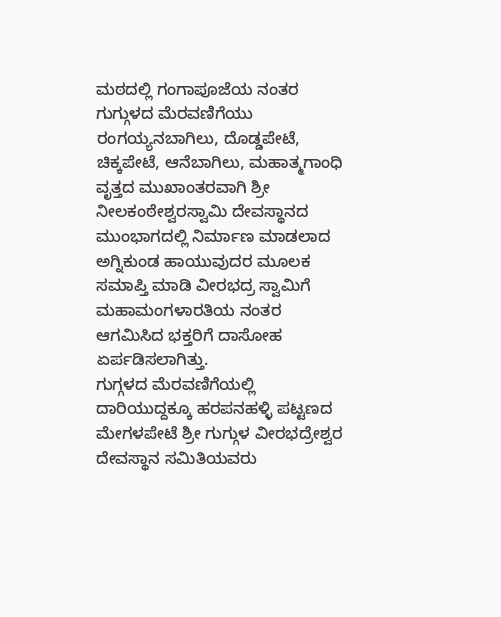ಮಠದಲ್ಲಿ ಗಂಗಾಪೂಜೆಯ ನಂತರ ಗುಗ್ಗುಳದ ಮೆರವಣಿಗೆಯು ರಂಗಯ್ಯನಬಾಗಿಲು, ದೊಡ್ಡಪೇಟೆ, ಚಿಕ್ಕಪೇಟೆ, ಆನೆಬಾಗಿಲು, ಮಹಾತ್ಮಗಾಂಧಿ ವೃತ್ತದ ಮುಖಾಂತರವಾಗಿ ಶ್ರೀ ನೀಲಕಂಠೇಶ್ವರಸ್ವಾಮಿ ದೇವಸ್ಥಾನದ ಮುಂಭಾಗದಲ್ಲಿ ನಿರ್ಮಾಣ ಮಾಡಲಾದ ಅಗ್ನಿಕುಂಡ ಹಾಯುವುದರ ಮೂಲಕ ಸಮಾಪ್ತಿ ಮಾಡಿ ವೀರಭದ್ರ ಸ್ವಾಮಿಗೆ ಮಹಾಮಂಗಳಾರತಿಯ ನಂತರ ಆಗಮಿಸಿದ ಭಕ್ತರಿಗೆ ದಾಸೋಹ ಏರ್ಪಡಿಸಲಾಗಿತ್ತು.
ಗುಗ್ಗಳದ ಮೆರವಣಿಗೆಯಲ್ಲಿ ದಾರಿಯುದ್ದಕ್ಕೂ ಹರಪನಹಳ್ಳಿ ಪಟ್ಟಣದ ಮೇಗಳಪೇಟೆ ಶ್ರೀ ಗುಗ್ಗುಳ ವೀರಭದ್ರೇಶ್ವರ ದೇವಸ್ಥಾನ ಸಮಿತಿಯವರು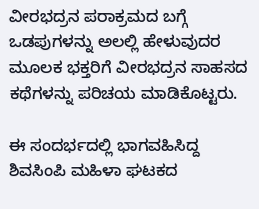ವೀರಭದ್ರನ ಪರಾಕ್ರಮದ ಬಗ್ಗೆ ಒಡಪುಗಳನ್ನು ಅಲಲ್ಲಿ ಹೇಳುವುದರ ಮೂಲಕ ಭಕ್ತರಿಗೆ ವೀರಭದ್ರನ ಸಾಹಸದ ಕಥೆಗಳನ್ನು ಪರಿಚಯ ಮಾಡಿಕೊಟ್ಟರು.

ಈ ಸಂದರ್ಭದಲ್ಲಿ ಭಾಗವಹಿಸಿದ್ದ ಶಿವಸಿಂಪಿ ಮಹಿಳಾ ಘಟಕದ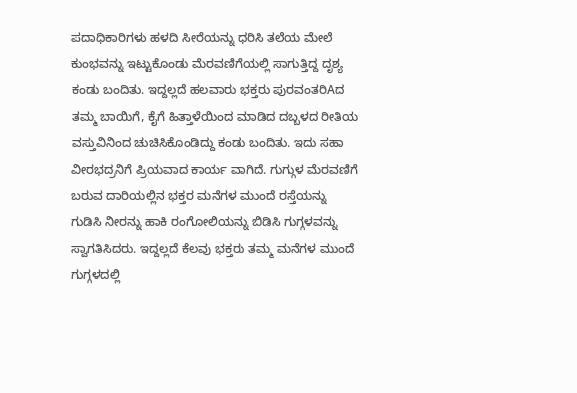ಪದಾಧಿಕಾರಿಗಳು ಹಳದಿ ಸೀರೆಯನ್ನು ಧರಿಸಿ ತಲೆಯ ಮೇಲೆ ಕುಂಭವನ್ನು ಇಟ್ಟುಕೊಂಡು ಮೆರವಣಿಗೆಯಲ್ಲಿ ಸಾಗುತ್ತಿದ್ದ ದೃಶ್ಯ ಕಂಡು ಬಂದಿತು. ಇದ್ದಲ್ಲದೆ ಹಲವಾರು ಭಕ್ತರು ಪುರವಂತರಿAದ ತಮ್ಮ ಬಾಯಿಗೆ, ಕೈಗೆ ಹಿತ್ತಾಳೆಯಿಂದ ಮಾಡಿದ ದಬ್ಬಳದ ರೀತಿಯ ವಸ್ತುವಿನಿಂದ ಚುಚಿಸಿಕೊಂಡಿದ್ದು ಕಂಡು ಬಂದಿತು. ಇದು ಸಹಾ ವೀರಭದ್ರನಿಗೆ ಪ್ರಿಯವಾದ ಕಾರ್ಯ ವಾಗಿದೆ. ಗುಗ್ಗುಳ ಮೆರವಣಿಗೆ ಬರುವ ದಾರಿಯಲ್ಲಿನ ಭಕ್ತರ ಮನೆಗಳ ಮುಂದೆ ರಸ್ತೆಯನ್ನು ಗುಡಿಸಿ ನೀರನ್ನು ಹಾಕಿ ರಂಗೋಲಿಯನ್ನು ಬಿಡಿಸಿ ಗುಗ್ಗಳವನ್ನು ಸ್ವಾಗತಿಸಿದರು. ಇದ್ದಲ್ಲದೆ ಕೆಲವು ಭಕ್ತರು ತಮ್ಮ ಮನೆಗಳ ಮುಂದೆ ಗುಗ್ಗಳದಲ್ಲಿ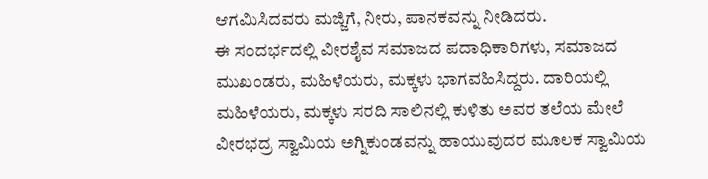ಆಗಮಿಸಿದವರು ಮಜ್ಜಿಗೆ, ನೀರು, ಪಾನಕವನ್ನು ನೀಡಿದರು.
ಈ ಸಂದರ್ಭದಲ್ಲಿ ವೀರಶೈವ ಸಮಾಜದ ಪದಾಧಿಕಾರಿಗಳು, ಸಮಾಜದ ಮುಖಂಡರು, ಮಹಿಳೆಯರು, ಮಕ್ಕಳು ಭಾಗವಹಿಸಿದ್ದರು. ದಾರಿಯಲ್ಲಿ ಮಹಿಳೆಯರು, ಮಕ್ಕಳು ಸರದಿ ಸಾಲಿನಲ್ಲಿ ಕುಳಿತು ಅವರ ತಲೆಯ ಮೇಲೆ ವೀರಭದ್ರ ಸ್ವಾಮಿಯ ಅಗ್ನಿಕುಂಡವನ್ನು ಹಾಯುವುದರ ಮೂಲಕ ಸ್ವಾಮಿಯ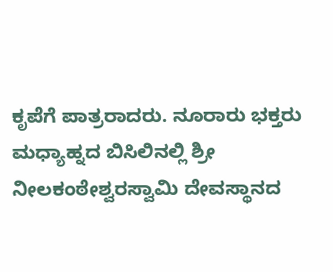ಕೃಪೆಗೆ ಪಾತ್ರರಾದರು. ನೂರಾರು ಭಕ್ತರು ಮಧ್ಯಾಹ್ನದ ಬಿಸಿಲಿನಲ್ಲಿ ಶ್ರೀ ನೀಲಕಂಠೇಶ್ವರಸ್ವಾಮಿ ದೇವಸ್ಥಾನದ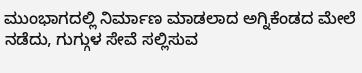ಮುಂಭಾಗದಲ್ಲಿ ನಿರ್ಮಾಣ ಮಾಡಲಾದ ಅಗ್ನಿಕೆಂಡದ ಮೇಲೆ ನಡೆದು, ಗುಗ್ಗುಳ ಸೇವೆ ಸಲ್ಲಿಸುವ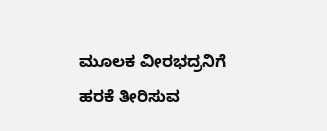ಮೂಲಕ ವೀರಭದ್ರನಿಗೆ ಹರಕೆ ತೀರಿಸುವ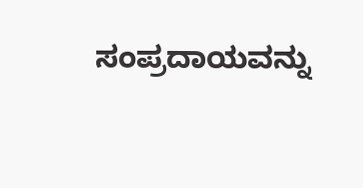ಸಂಪ್ರದಾಯವನ್ನು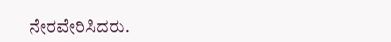ನೇರವೇರಿಸಿದರು.